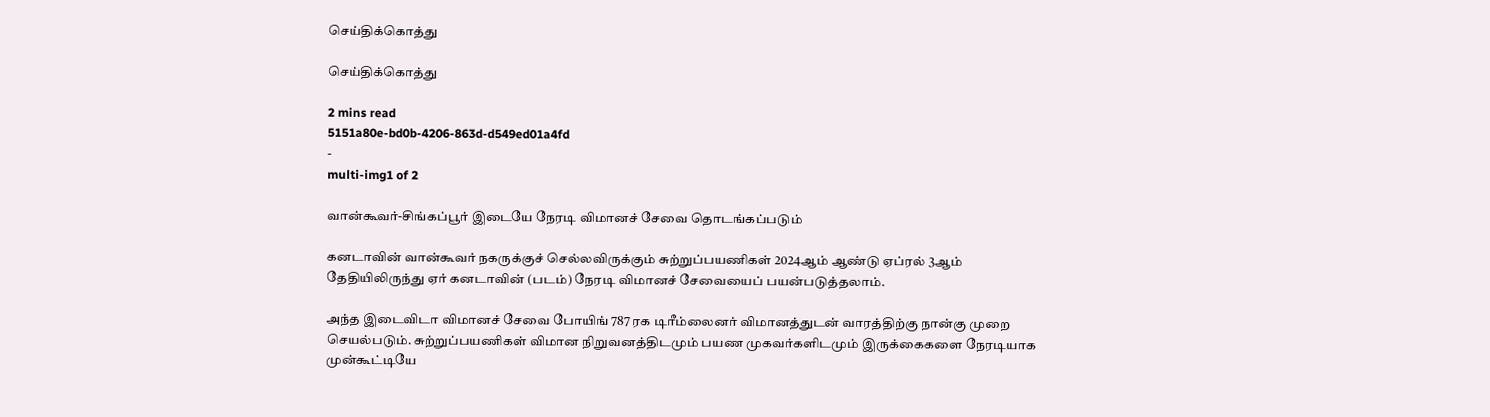செய்திக்கொத்து

செய்திக்கொத்து

2 mins read
5151a80e-bd0b-4206-863d-d549ed01a4fd
-
multi-img1 of 2

வான்கூவர்-சிங்கப்பூர் இடையே நேரடி விமானச் சேவை தொடங்கப்படும்

கனடாவின் வான்கூவர் நகருக்குச் செல்லவிருக்கும் சுற்றுப்பயணிகள் 2024ஆம் ஆண்டு ஏப்ரல் 3ஆம் தேதியிலிருந்து ஏர் கனடாவின் (படம்) நேரடி விமானச் சேவையைப் பயன்படுத்தலாம்.

அந்த இடைவிடா விமானச் சேவை போயிங் 787 ரக டிரீம்லைனர் விமானத்துடன் வாரத்திற்கு நான்கு முறை செயல்படும். சுற்றுப்பயணிகள் விமான நிறுவனத்திடமும் பயண முகவர்களிடமும் இருக்கைகளை நேரடியாக முன்கூட்டியே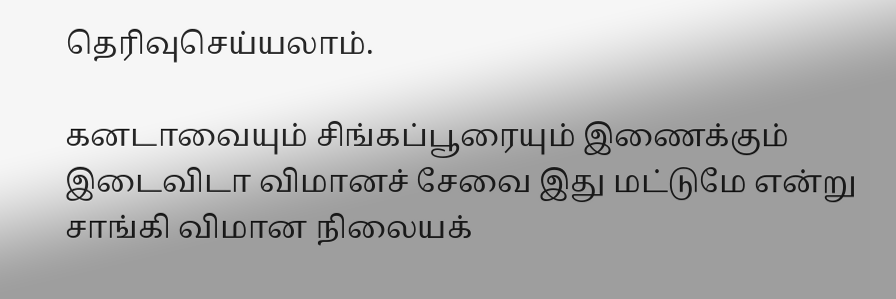தெரிவுசெய்யலாம்.

கனடாவையும் சிங்கப்பூரையும் இணைக்கும் இடைவிடா விமானச் சேவை இது மட்டுமே என்று சாங்கி விமான நிலையக்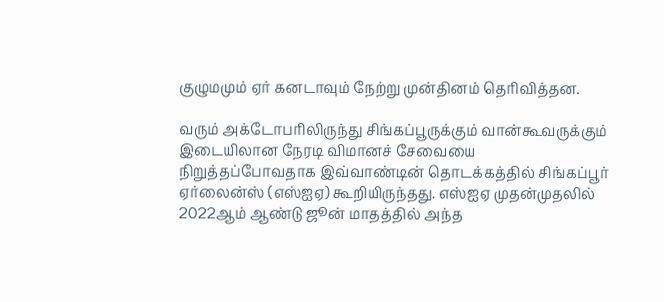குழுமமும் ஏர் கனடாவும் நேற்று முன்தினம் தெரிவித்தன.

வரும் அக்டோபரிலிருந்து சிங்கப்பூருக்கும் வான்கூவருக்கும் இடையிலான நேரடி விமானச் சேவையை நிறுத்தப்போவதாக இவ்வாண்டின் தொடக்கத்தில் சிங்கப்பூர் ஏர்லைன்ஸ் (எஸ்ஐஏ) கூறியிருந்தது. எஸ்ஐஏ முதன்முதலில் 2022ஆம் ஆண்டு ஜூன் மாதத்தில் அந்த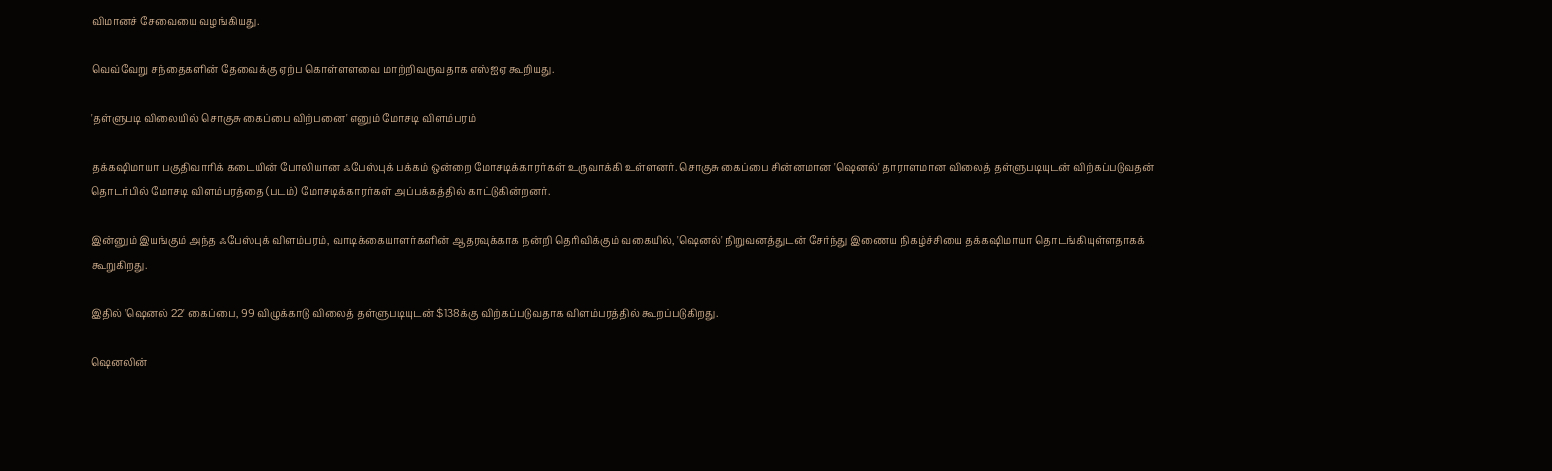விமானச் சேவையை வழங்கியது.

வெவ்வேறு சந்தைகளின் தேவைக்கு ஏற்ப கொள்ளளவை மாற்றிவருவதாக எஸ்ஐஏ கூறியது.

'தள்ளுபடி விலையில் சொகுசு கைப்பை விற்பனை' எனும் மோசடி விளம்பரம்

தக்கஷிமாயா பகுதிவாரிக் கடையின் போலியான ஃபேஸ்புக் பக்கம் ஒன்றை மோசடிக்காரர்கள் உருவாக்கி உள்ளனர். சொகுசு கைப்பை சின்னமான 'ஷெனல்' தாராளமான விலைத் தள்ளுபடியுடன் விற்கப்படுவதன் தொடர்பில் மோசடி விளம்பரத்தை (படம்) மோசடிக்காரர்கள் அப்பக்கத்தில் காட்டுகின்றனர்.

இன்னும் இயங்கும் அந்த ஃபேஸ்புக் விளம்பரம், வாடிக்கையாளர்களின் ஆதரவுக்காக நன்றி தெரிவிக்கும் வகையில், 'ஷெனல்' நிறுவனத்துடன் சேர்ந்து இணைய நிகழ்ச்சியை தக்கஷிமாயா தொடங்கியுள்ளதாகக் கூறுகிறது.

இதில் 'ஷெனல் 22' கைப்பை, 99 விழுக்காடு விலைத் தள்ளுபடியுடன் $138க்கு விற்கப்படுவதாக விளம்பரத்தில் கூறப்படுகிறது.

ஷெனலின்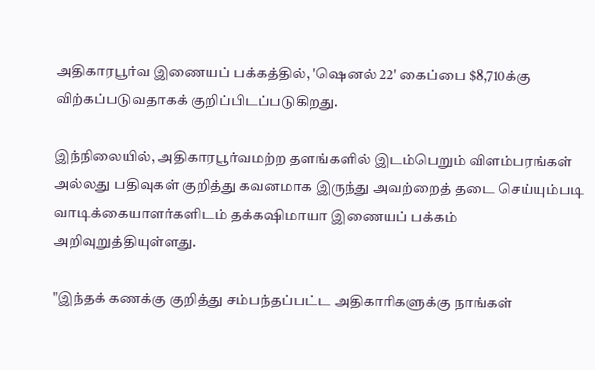அதிகாரபூர்வ இணையப் பக்கத்தில், 'ஷெனல் 22' கைப்பை $8,710க்கு விற்கப்படுவதாகக் குறிப்பிடப்படுகிறது.

இந்நிலையில், அதிகாரபூர்வமற்ற தளங்களில் இடம்பெறும் விளம்பரங்கள் அல்லது பதிவுகள் குறித்து கவனமாக இருந்து அவற்றைத் தடை செய்யும்படி வாடிக்கையாளர்களிடம் தக்கஷிமாயா இணையப் பக்கம் அறிவுறுத்தியுள்ளது.

"இந்தக் கணக்கு குறித்து சம்பந்தப்பட்ட அதிகாரிகளுக்கு நாங்கள்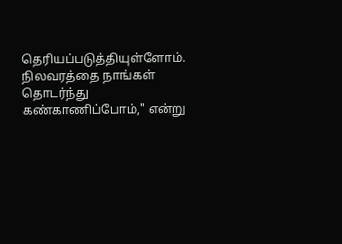தெரியப்படுத்தியுள்ளோம். நிலவரத்தை நாங்கள் தொடர்ந்து கண்காணிப்போம்," என்று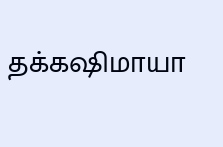தக்கஷிமாயா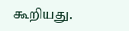கூறியது.